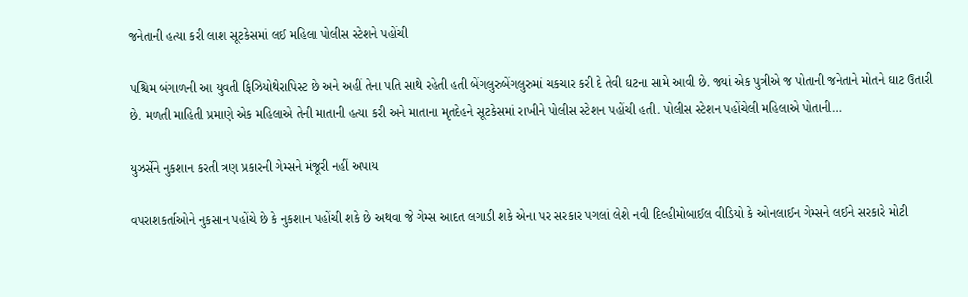જનેતાની હત્યા કરી લાશ સૂટકેસમાં લઈ મહિલા પોલીસ સ્ટેશને પહોંચી

પશ્ચિમ બંગાળની આ યુવતી ફિઝિયોથેરાપિસ્ટ છે અને અહીં તેના પતિ સાથે રહેતી હતી બેંગલુરુબેંગલુરુમાં ચકચાર કરી દે તેવી ઘટના સામે આવી છે. જ્યાં એક પુત્રીએ જ પોતાની જનેતાને મોતને ઘાટ ઉતારી છે. મળતી માહિતી પ્રમાણે એક મહિલાએ તેની માતાની હત્યા કરી અને માતાના મૃતદેહને સૂટકેસમાં રાખીને પોલીસ સ્ટેશન પહોંચી હતી. પોલીસ સ્ટેશન પહોંચેલી મહિલાએ પોતાની…

યુઝર્સેને નુકશાન કરતી ત્રણ પ્રકારની ગેમ્સને મંજૂરી નહીં અપાય

વપરાશકર્તાઓને નુકસાન પહોંચે છે કે નુકશાન પહોંચી શકે છે અથવા જે ગેમ્સ આદત લગાડી શકે એના પર સરકાર પગલાં લેશે નવી દિલ્હીમોબાઈલ વીડિયો કે ઓનલાઈન ગેમ્સને લઈને સરકારે મોટી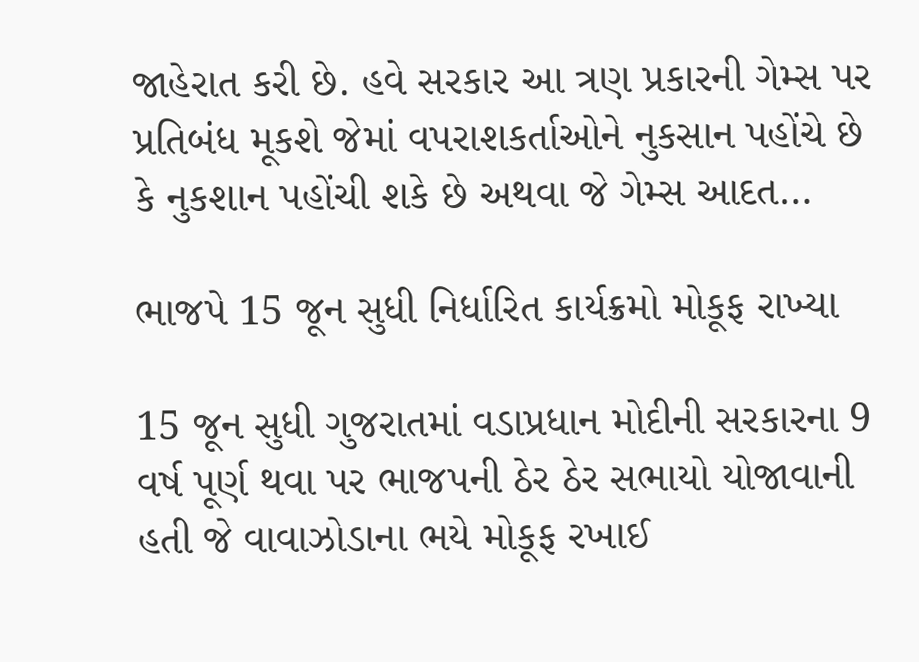જાહેરાત કરી છે. હવે સરકાર આ ત્રણ પ્રકારની ગેમ્સ પર પ્રતિબંધ મૂકશે જેમાં વપરાશકર્તાઓને નુકસાન પહોંચે છે કે નુકશાન પહોંચી શકે છે અથવા જે ગેમ્સ આદત…

ભાજપે 15 જૂન સુધી નિર્ધારિત કાર્યક્રમો મોકૂફ રાખ્યા

15 જૂન સુધી ગુજરાતમાં વડાપ્રધાન મોદીની સરકારના 9 વર્ષ પૂર્ણ થવા પર ભાજપની ઠેર ઠેર સભાયો યોજાવાની હતી જે વાવાઝોડાના ભયે મોકૂફ રખાઈ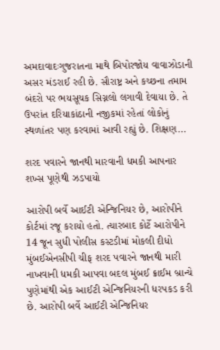અમદાવાદઃગુજરાતના માથે બિપોરજોય વાવાઝોડાની અસર મંડરાઈ રહી છે. સૌરાષ્ટ્ર અને કચ્છના તમામ બંદરો પર ભયસૂચક સિગ્નલો લગાવી દેવાયા છે. તે ઉપરાંત દરિયાકાંઠાની નજીકમાં રહેતાં લોકોનું સ્થળાંતર પણ કરવામાં આવી રહ્યું છે. શિક્ષણ…

શરદ પવારને જાનથી મારવાની ધમકી આપનાર શખ્સ પૂણેથી ઝડપાયો

આરોપી બર્વે આઈટી એન્જિનિયર છે, આરોપીને કોર્ટમાં રજૂ કરાયો હતો. ત્યારબાદ કોર્ટે આરોપીને 14 જૂન સુધી પોલીસ કસ્ટડીમાં મોકલી દીધો મુંબઈએનસીપી ચીફ શરદ પવારને જાનથી મારી નાખવાની ધમકી આપવા બદલ મુંબઈ ક્રાઈમ બ્રાન્ચે પુણેમાંથી એક આઈટી એન્જિનિયરની ધરપકડ કરી છે. આરોપી બર્વે આઈટી એન્જિનિયર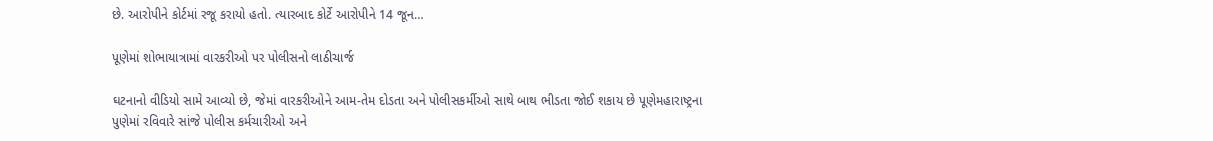છે. આરોપીને કોર્ટમાં રજૂ કરાયો હતો. ત્યારબાદ કોર્ટે આરોપીને 14 જૂન…

પૂણેમાં શોભાયાત્રામાં વારકરીઓ પર પોલીસનો લાઠીચાર્જ

ઘટનાનો વીડિયો સામે આવ્યો છે, જેમાં વારકરીઓને આમ-તેમ દોડતા અને પોલીસકર્મીઓ સાથે બાથ ભીડતા જોઈ શકાય છે પૂણેમહારાષ્ટ્રના પુણેમાં રવિવારે સાંજે પોલીસ કર્મચારીઓ અને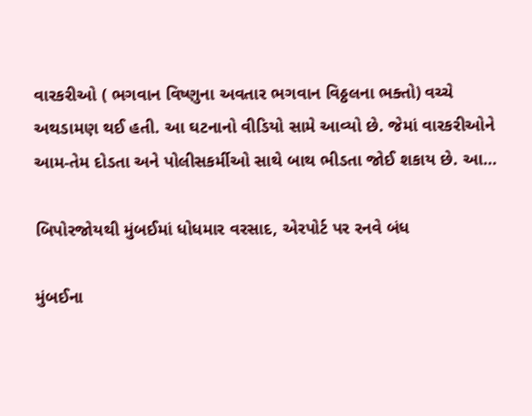વારકરીઓ ( ભગવાન વિષ્ણુના અવતાર ભગવાન વિઠ્ઠલના ભક્તો) વચ્ચે અથડામણ થઈ હતી. આ ઘટનાનો વીડિયો સામે આવ્યો છે. જેમાં વારકરીઓને આમ-તેમ દોડતા અને પોલીસકર્મીઓ સાથે બાથ ભીડતા જોઈ શકાય છે. આ…

બિપોરજોયથી મુંબઈમાં ધોધમાર વરસાદ, એરપોર્ટ પર રનવે બંધ

મુંબઈના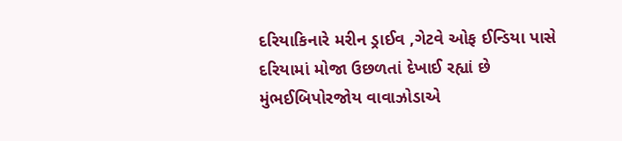દરિયાકિનારે મરીન ડ્રાઈવ ,ગેટવે ઓફ ઈન્ડિયા પાસે દરિયામાં મોજા ઉછળતાં દેખાઈ રહ્યાં છે મુંભઈબિપોરજોય વાવાઝોડાએ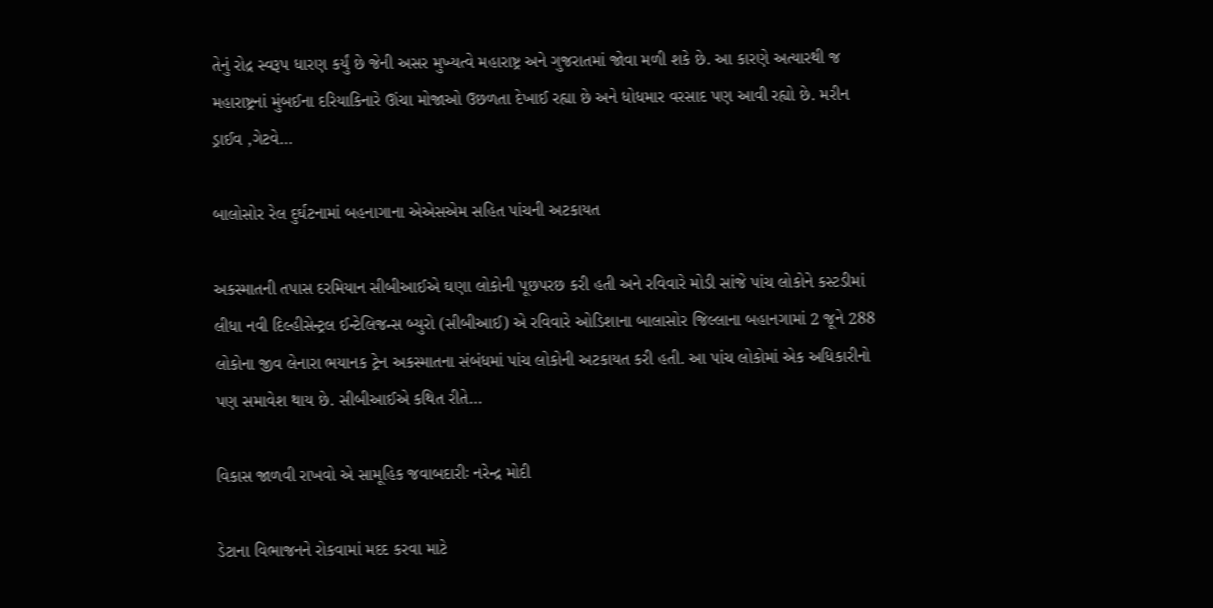તેનું રોદ્ર સ્વરૂપ ધારણ કર્યું છે જેની અસર મુખ્યત્વે મહારાષ્ટ્ર અને ગુજરાતમાં જોવા મળી શકે છે. આ કારણે અત્યારથી જ મહારાષ્ટ્રનાં મુંબઈના દરિયાકિનારે ઊંચા મોજાઓ ઉછળતા દેખાઈ રહ્યા છે અને ધોધમાર વરસાદ પણ આવી રહ્યો છે. મરીન ડ્રાઈવ ,ગેટવે…

બાલોસોર રેલ દુર્ઘટનામાં બહનાગાના એએસએમ સહિત પાંચની અટકાયત

અકસ્માતની તપાસ દરમિયાન સીબીઆઈએ ઘણા લોકોની પૂછપરછ કરી હતી અને રવિવારે મોડી સાંજે પાંચ લોકોને કસ્ટડીમાં લીધા નવી દિલ્હીસેન્ટ્રલ ઈન્ટેલિજન્સ બ્યુરો (સીબીઆઈ) એ રવિવારે ઓડિશાના બાલાસોર જિલ્લાના બહાનગામાં 2 જૂને 288 લોકોના જીવ લેનારા ભયાનક ટ્રેન અકસ્માતના સંબંધમાં પાંચ લોકોની અટકાયત કરી હતી. આ પાંચ લોકોમાં એક અધિકારીનો પણ સમાવેશ થાય છે. સીબીઆઈએ કથિત રીતે…

વિકાસ જાળવી રાખવો એ સામૂહિક જવાબદારીઃ નરેન્દ્ર મોદી

ડેટાના વિભાજનને રોકવામાં મદદ કરવા માટે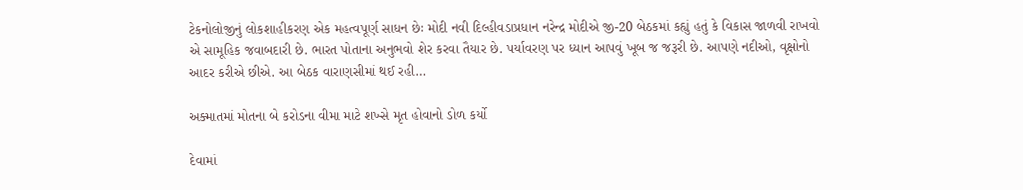ટેકનોલોજીનું લોકશાહીકરણ એક મહત્વપૂર્ણ સાધન છેઃ મોદી નવી દિલ્હીવડાપ્રધાન નરેન્દ્ર મોદીએ જી-20 બેઠકમાં કહ્યું હતું કે વિકાસ જાળવી રાખવો એ સામૂહિક જવાબદારી છે. ભારત પોતાના અનુભવો શેર કરવા તૈયાર છે. પર્યાવરણ પર ધ્યાન આપવું ખૂબ જ જરૂરી છે. આપણે નદીઓ, વૃક્ષોનો આદર કરીએ છીએ. આ બેઠક વારાણસીમાં થઈ રહી…

અક્માતમાં મોતના બે કરોડના વીમા માટે શખ્સે મૃત હોવાનો ડોળ કર્યો

દેવામાં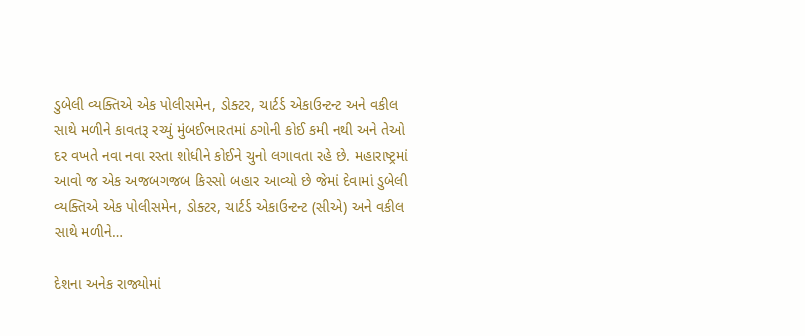ડુબેલી વ્યક્તિએ એક પોલીસમેન, ડોક્ટર, ચાર્ટર્ડ એકાઉન્ટન્ટ અને વકીલ સાથે મળીને કાવતરૂ રચ્યું મુંબઈભારતમાં ઠગોની કોઈ કમી નથી અને તેઓ દર વખતે નવા નવા રસ્તા શોધીને કોઈને ચુનો લગાવતા રહે છે. મહારાષ્ટ્રમાં આવો જ એક અજબગજબ કિસ્સો બહાર આવ્યો છે જેમાં દેવામાં ડુબેલી વ્યક્તિએ એક પોલીસમેન, ડોક્ટર, ચાર્ટર્ડ એકાઉન્ટન્ટ (સીએ) અને વકીલ સાથે મળીને…

દેશના અનેક રાજ્યોમાં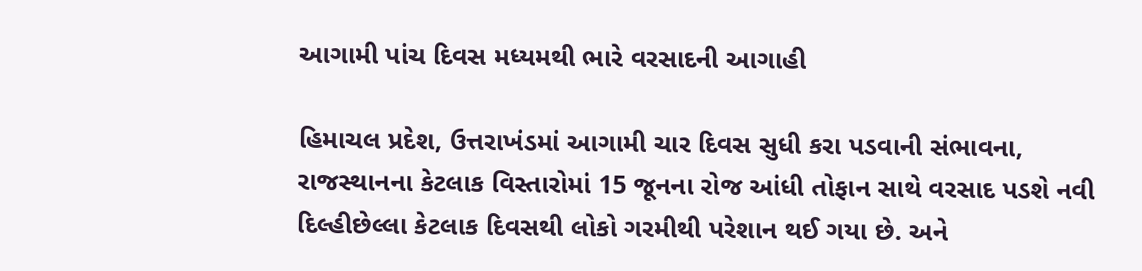આગામી પાંચ દિવસ મધ્યમથી ભારે વરસાદની આગાહી

હિમાચલ પ્રદેશ, ઉત્તરાખંડમાં આગામી ચાર દિવસ સુધી કરા પડવાની સંભાવના, રાજસ્થાનના કેટલાક વિસ્તારોમાં 15 જૂનના રોજ આંધી તોફાન સાથે વરસાદ પડશે નવી દિલ્હીછેલ્લા કેટલાક દિવસથી લોકો ગરમીથી પરેશાન થઈ ગયા છે. અને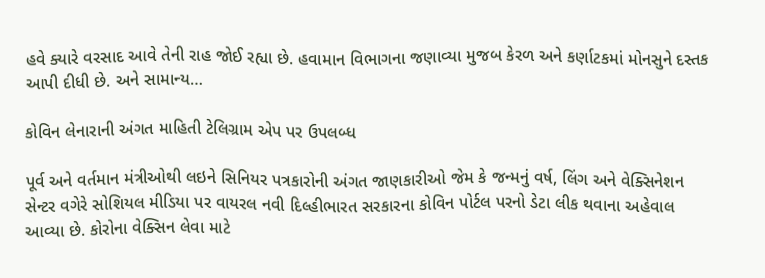હવે ક્યારે વરસાદ આવે તેની રાહ જોઈ રહ્યા છે. હવામાન વિભાગના જણાવ્યા મુજબ કેરળ અને કર્ણાટકમાં મોનસુને દસ્તક આપી દીધી છે. અને સામાન્ય…

કોવિન લેનારાની અંગત માહિતી ટેલિગ્રામ એપ પર ઉપલબ્ધ

પૂર્વ અને વર્તમાન મંત્રીઓથી લઇને સિનિયર પત્રકારોની અંગત જાણકારીઓ જેમ કે જન્મનું વર્ષ, લિંગ અને વેક્સિનેશન સેન્ટર વગેરે સોશિયલ મીડિયા પર વાયરલ નવી દિલ્હીભારત સરકારના કોવિન પોર્ટલ પરનો ડેટા લીક થવાના અહેવાલ આવ્યા છે. કોરોના વેક્સિન લેવા માટે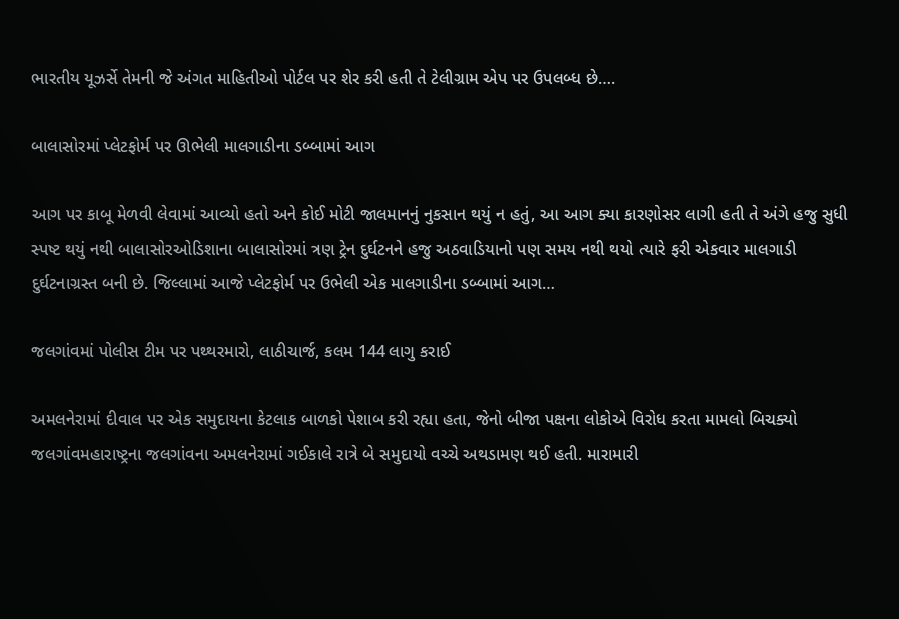ભારતીય યૂઝર્સે તેમની જે અંગત માહિતીઓ પોર્ટલ પર શેર કરી હતી તે ટેલીગ્રામ એપ પર ઉપલબ્ધ છે….

બાલાસોરમાં પ્લેટફોર્મ પર ઊભેલી માલગાડીના ડબ્બામાં આગ

આગ પર કાબૂ મેળવી લેવામાં આવ્યો હતો અને કોઈ મોટી જાલમાનનું નુકસાન થયું ન હતું, આ આગ ક્યા કારણોસર લાગી હતી તે અંગે હજુ સુધી સ્પષ્ટ થયું નથી બાલાસોરઓડિશાના બાલાસોરમાં ત્રણ ટ્રેન દુર્ઘટનને હજુ અઠવાડિયાનો પણ સમય નથી થયો ત્યારે ફરી એકવાર માલગાડી દુર્ઘટનાગ્રસ્ત બની છે. જિલ્લામાં આજે પ્લેટફોર્મ પર ઉભેલી એક માલગાડીના ડબ્બામાં આગ…

જલગાંવમાં પોલીસ ટીમ પર પથ્થરમારો, લાઠીચાર્જ, કલમ 144 લાગુ કરાઈ

અમલનેરામાં દીવાલ પર એક સમુદાયના કેટલાક બાળકો પેશાબ કરી રહ્યા હતા, જેનો બીજા પક્ષના લોકોએ વિરોધ કરતા મામલો બિચક્યો જલગાંવમહારાષ્ટ્રના જલગાંવના અમલનેરામાં ગઈકાલે રાત્રે બે સમુદાયો વચ્ચે અથડામણ થઈ હતી. મારામારી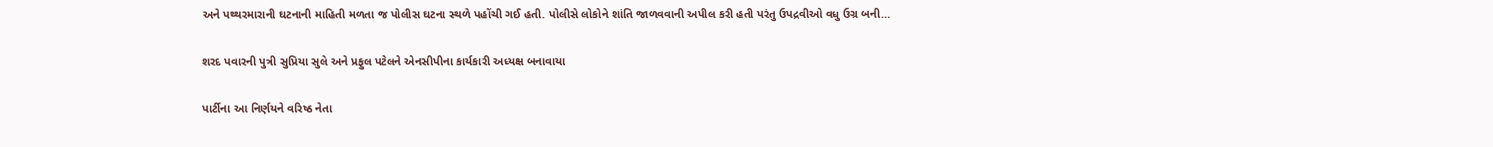અને પથ્થરમારાની ઘટનાની માહિતી મળતા જ પોલીસ ઘટના સ્થળે પહોંચી ગઈ હતી. પોલીસે લોકોને શાંતિ જાળવવાની અપીલ કરી હતી પરંતુ ઉપદ્રવીઓ વધુ ઉગ્ર બની…

શરદ પવારની પુત્રી સુપ્રિયા સુલે અને પ્રફુલ પટેલને એનસીપીના કાર્યકારી અધ્યક્ષ બનાવાયા

પાર્ટીના આ નિર્ણયને વરિષ્ઠ નેતા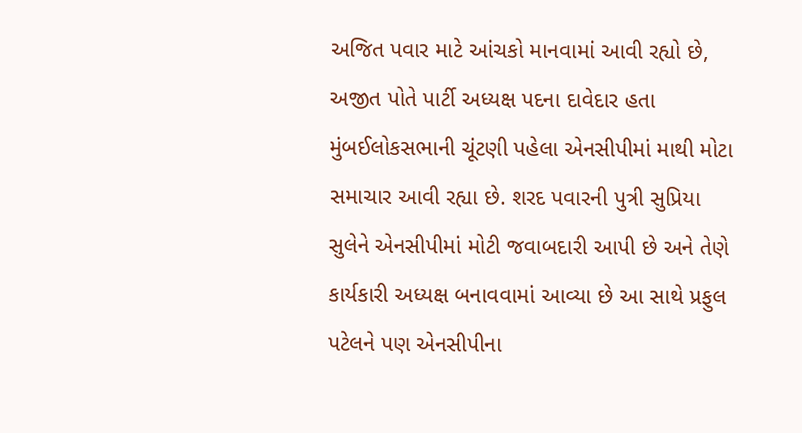અજિત પવાર માટે આંચકો માનવામાં આવી રહ્યો છે, અજીત પોતે પાર્ટી અધ્યક્ષ પદના દાવેદાર હતા મુંબઈલોકસભાની ચૂંટણી પહેલા એનસીપીમાં માથી મોટા સમાચાર આવી રહ્યા છે. શરદ પવારની પુત્રી સુપ્રિયા સુલેને એનસીપીમાં મોટી જવાબદારી આપી છે અને તેણે કાર્યકારી અધ્યક્ષ બનાવવામાં આવ્યા છે આ સાથે પ્રફુલ પટેલને પણ એનસીપીના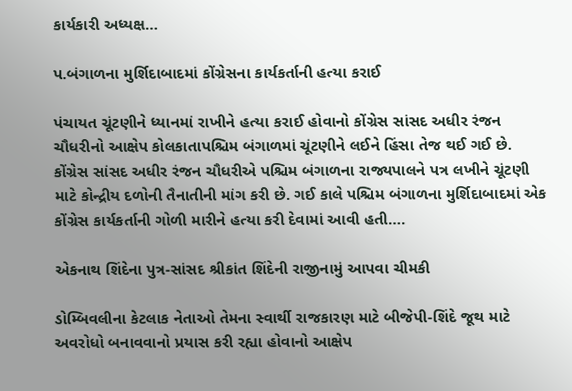કાર્યકારી અધ્યક્ષ…

પ.બંગાળના મુર્શિદાબાદમાં કોંગ્રેસના કાર્યકર્તાની હત્યા કરાઈ

પંચાયત ચૂંટણીને ધ્યાનમાં રાખીને હત્યા કરાઈ હોવાનો કોંગ્રેસ સાંસદ અધીર રંજન ચૌધરીનો આક્ષેપ કોલકાતાપશ્ચિમ બંગાળમાં ચૂંટણીને લઈને હિંસા તેજ થઈ ગઈ છે. કોંગ્રેસ સાંસદ અધીર રંજન ચૌધરીએ પશ્ચિમ બંગાળના રાજ્યપાલને પત્ર લખીને ચૂંટણી માટે કોન્દ્રીય દળોની તૈનાતીની માંગ કરી છે. ગઈ કાલે પશ્ચિમ બંગાળના મુર્શિદાબાદમાં એક કોંગ્રેસ કાર્યકર્તાની ગોળી મારીને હત્યા કરી દેવામાં આવી હતી….

એકનાથ શિંદેના પુત્ર-સાંસદ શ્રીકાંત શિંદેની રાજીનામું આપવા ચીમકી

ડોમ્બિવલીના કેટલાક નેતાઓ તેમના સ્વાર્થી રાજકારણ માટે બીજેપી-શિંદે જૂથ માટે અવરોધો બનાવવાનો પ્રયાસ કરી રહ્યા હોવાનો આક્ષેપ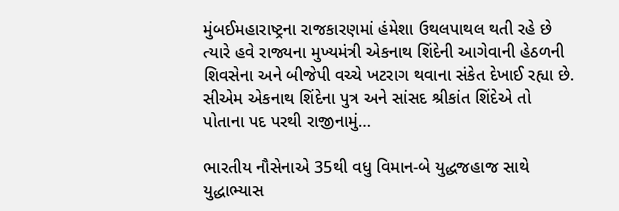મુંબઈમહારાષ્ટ્રના રાજકારણમાં હંમેશા ઉથલપાથલ થતી રહે છે ત્યારે હવે રાજ્યના મુખ્યમંત્રી એકનાથ શિંદેની આગેવાની હેઠળની શિવસેના અને બીજેપી વચ્ચે ખટરાગ થવાના સંકેત દેખાઈ રહ્યા છે. સીએમ એકનાથ શિંદેના પુત્ર અને સાંસદ શ્રીકાંત શિંદેએ તો પોતાના પદ પરથી રાજીનામું…

ભારતીય નૌસેનાએ 35થી વધુ વિમાન-બે યુદ્ધજહાજ સાથે યુદ્ધાભ્યાસ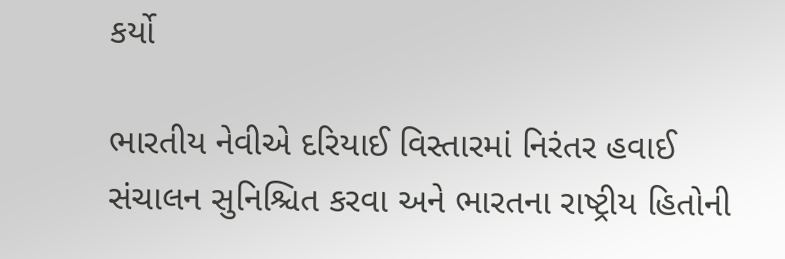કર્યો

ભારતીય નેવીએ દરિયાઈ વિસ્તારમાં નિરંતર હવાઈ સંચાલન સુનિશ્ચિત કરવા અને ભારતના રાષ્ટ્રીય હિતોની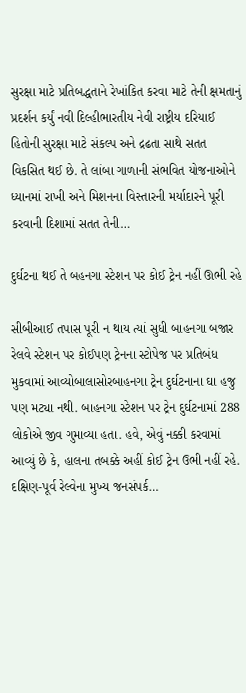સુરક્ષા માટે પ્રતિબદ્ધતાને રેખાંકિત કરવા માટે તેની ક્ષમતાનું પ્રદર્શન કર્યું નવી દિલ્હીભારતીય નેવી રાષ્ટ્રીય દરિયાઈ હિતોની સુરક્ષા માટે સંકલ્પ અને દ્રઢતા સાથે સતત વિકસિત થઈ છે. તે લાંબા ગાળાની સંભવિત યોજનાઓને ધ્યાનમાં રાખી અને મિશનના વિસ્તારની મર્યાદારને પૂરી કરવાની દિશામાં સતત તેની…

દુર્ઘટના થઈ તે બહનગા સ્ટેશન પર કોઈ ટ્રેન નહીં ઊભી રહે

સીબીઆઈ તપાસ પૂરી ન થાય ત્યાં સુધી બાહનગા બજાર રેલવે સ્ટેશન પર કોઈપણ ટ્રેનના સ્ટોપેજ પર પ્રતિબંધ મુકવામાં આવ્યોબાલાસોરબાહનગા ટ્રેન દુર્ઘટનાના ઘા હજુ પણ મટ્યા નથી. બાહનગા સ્ટેશન પર ટ્રેન દુર્ઘટનામાં 288 લોકોએ જીવ ગુમાવ્યા હતા. હવે, એવું નક્કી કરવામાં આવ્યું છે કે, હાલના તબક્કે અહીં કોઈ ટ્રેન ઉભી નહીં રહે. દક્ષિણ-પૂર્વ રેલ્વેના મુખ્ય જનસંપર્ક…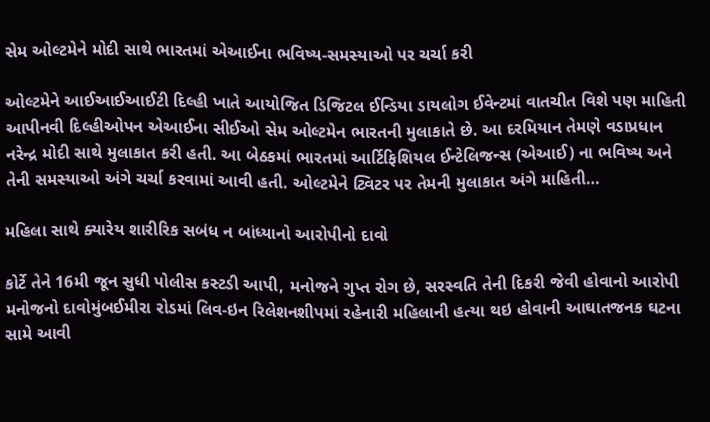સેમ ઓલ્ટમેને મોદી સાથે ભારતમાં એઆઈના ભવિષ્ય-સમસ્યાઓ પર ચર્ચા કરી

ઓલ્ટમેને આઈઆઈઆઈટી દિલ્હી ખાતે આયોજિત ડિજિટલ ઈન્ડિયા ડાયલોગ ઈવેન્ટમાં વાતચીત વિશે પણ માહિતી આપીનવી દિલ્હીઓપન એઆઈના સીઈઓ સેમ ઓલ્ટમેન ભારતની મુલાકાતે છે. આ દરમિયાન તેમણે વડાપ્રધાન નરેન્દ્ર મોદી સાથે મુલાકાત કરી હતી. આ બેઠકમાં ભારતમાં આર્ટિફિશિયલ ઈન્ટેલિજન્સ (એઆઈ) ના ભવિષ્ય અને તેની સમસ્યાઓ અંગે ચર્ચા કરવામાં આવી હતી. ઓલ્ટમેને ટ્વિટર પર તેમની મુલાકાત અંગે માહિતી…

મહિલા સાથે ક્યારેય શારીરિક સબંધ ન બાંધ્યાનો આરોપીનો દાવો

કોર્ટે તેને 16મી જૂન સુધી પોલીસ કસ્ટડી આપી, મનોજને ગુપ્ત રોગ છે, સરસ્વતિ તેની દિકરી જેવી હોવાનો આરોપી મનોજનો દાવોમુંબઈમીરા રોડમાં લિવ-ઇન રિલેશનશીપમાં રહેનારી મહિલાની હત્યા થઇ હોવાની આઘાતજનક ઘટના સામે આવી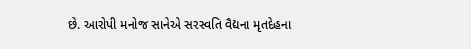છે. આરોપી મનોજ સાનેએ સરસ્વતિ વૈદ્યના મૃતદેહના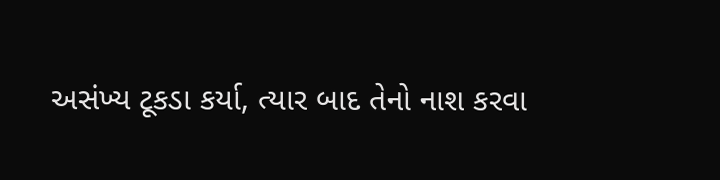અસંખ્ય ટૂકડા કર્યા, ત્યાર બાદ તેનો નાશ કરવા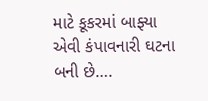માટે કૂકરમાં બાફ્યા એવી કંપાવનારી ઘટના બની છે….